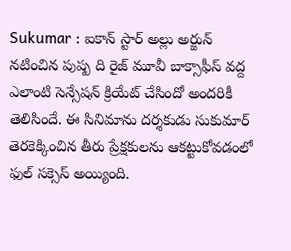Sukumar : ఐకాన్ స్టార్ అల్లు అర్జున్ నటించిన పుష్ప ది రైజ్ మూవీ బాక్సాఫీస్ వద్ద ఎలాంటి సెన్సేషన్ క్రియేట్ చేసిందో అందరికీ తెలిసిందే. ఈ సినిమాను దర్శకుడు సుకుమార్ తెరకెక్కించిన తీరు ప్రేక్షకులను ఆకట్టుకోవడంలో ఫుల్ సక్సెస్ అయ్యింది.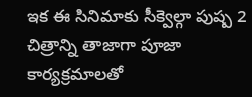ఇక ఈ సినిమాకు సీక్వెల్గా పుష్ప 2 చిత్రాన్ని తాజాగా పూజా కార్యక్రమాలతో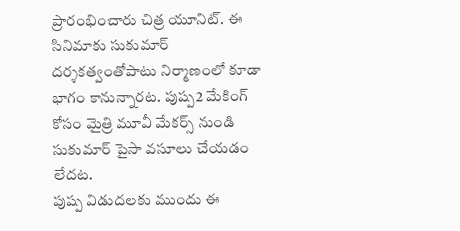ప్రారంభించారు చిత్ర యూనిట్. ఈ సినిమాకు సుకుమార్ దర్శకత్వంతోపాటు నిర్మాణంలో కూడా భాగం కానున్నారట. పుష్ప2 మేకింగ్ కోసం మైత్రి మూవీ మేకర్స్ నుండి సుకుమార్ పైసా వసూలు చేయడం లేదట.
పుష్ప విడుదలకు ముందు ఈ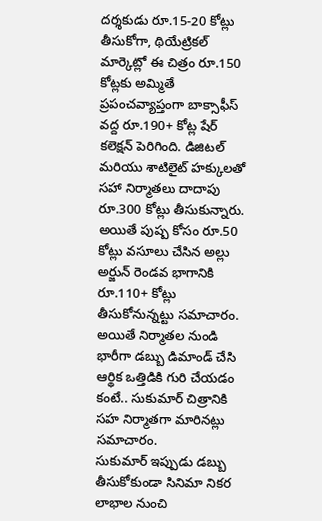దర్శకుడు రూ.15-20 కోట్లు తీసుకోగా, థియేట్రికల్ మార్కెట్లో ఈ చిత్రం రూ.150 కోట్లకు అమ్మితే ప్రపంచవ్యాప్తంగా బాక్సాఫీస్ వద్ద రూ.190+ కోట్ల షేర్ కలెక్షన్ పెరిగింది. డిజిటల్ మరియు శాటిలైట్ హక్కులతో సహా నిర్మాతలు దాదాపు రూ.300 కోట్లు తీసుకున్నారు. అయితే పుష్ప కోసం రూ.50 కోట్లు వసూలు చేసిన అల్లు అర్జున్ రెండవ భాగానికి రూ.110+ కోట్లు తీసుకోనున్నట్టు సమాచారం. అయితే నిర్మాతల నుండి భారీగా డబ్బు డిమాండ్ చేసి ఆర్థిక ఒత్తిడికి గురి చేయడం కంటే.. సుకుమార్ చిత్రానికి సహ నిర్మాతగా మారినట్లు సమాచారం.
సుకుమార్ ఇప్పుడు డబ్బు తీసుకోకుండా సినిమా నికర లాభాల నుంచి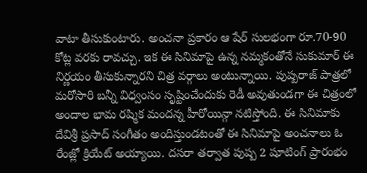వాటా తీసుకుంటారు. అంచనా ప్రకారం ఆ షేర్ సులభంగా రూ.70-90 కోట్ల వరకు రావచ్చు. ఇక ఈ సినిమాపై ఉన్న నమ్మకంతోనే సుకుమార్ ఈ నిర్ణయం తీసుకున్నారని చిత్ర వర్గాలు అంటున్నాయి. పుష్పరాజ్ పాత్రలో మరోసారి బన్నీ విధ్వంసం సృష్టించేందుకు రెడీ అవుతుండగా ఈ చిత్రంలో అందాల భామ రష్మిక మందన్న హీరోయిన్గా నటిస్తోంది. ఈ సినిమాకు దేవిశ్రీ ప్రసాద్ సంగీతం అందిస్తుండటంతో ఈ సినిమాపై అంచనాలు ఓ రేంజ్లో క్రియేట్ అయ్యాయి. దసరా తర్వాత పుష్ప 2 షూటింగ్ ప్రారంభం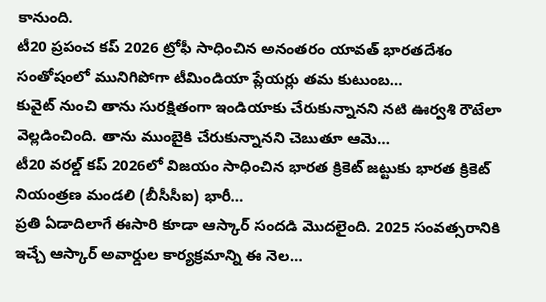కానుంది.
టీ20 ప్రపంచ కప్ 2026 ట్రోఫీ సాధించిన అనంతరం యావత్ భారతదేశం సంతోషంలో మునిగిపోగా టీమిండియా ప్లేయర్లు తమ కుటుంబ…
కువైట్ నుంచి తాను సురక్షితంగా ఇండియాకు చేరుకున్నానని నటి ఊర్వశి రౌటేలా వెల్లడించింది. తాను ముంబైకి చేరుకున్నానని చెబుతూ ఆమె…
టీ20 వరల్డ్ కప్ 2026లో విజయం సాధించిన భారత క్రికెట్ జట్టుకు భారత క్రికెట్ నియంత్రణ మండలి (బీసీసీఐ) భారీ…
ప్రతి ఏడాదిలాగే ఈసారి కూడా ఆస్కార్ సందడి మొదలైంది. 2025 సంవత్సరానికి ఇచ్చే ఆస్కార్ అవార్డుల కార్యక్రమాన్ని ఈ నెల…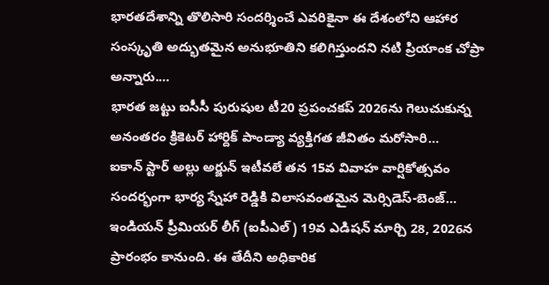భారతదేశాన్ని తొలిసారి సందర్శించే ఎవరికైనా ఈ దేశంలోని ఆహార సంస్కృతి అద్భుతమైన అనుభూతిని కలిగిస్తుందని నటి ప్రియాంక చోప్రా అన్నారు.…
భారత జట్టు ఐసీసీ పురుషుల టీ20 ప్రపంచకప్ 2026ను గెలుచుకున్న అనంతరం క్రికెటర్ హార్దిక్ పాండ్యా వ్యక్తిగత జీవితం మరోసారి…
ఐకాన్ స్టార్ అల్లు అర్జున్ ఇటీవలే తన 15వ వివాహ వార్షికోత్సవం సందర్భంగా భార్య స్నేహా రెడ్డికి విలాసవంతమైన మెర్సిడెస్-బెంజ్…
ఇండియన్ ప్రీమియర్ లీగ్ (ఐపీఎల్) 19వ ఎడిషన్ మార్చి 28, 2026న ప్రారంభం కానుంది. ఈ తేదీని అధికారిక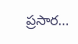ప్రసార…